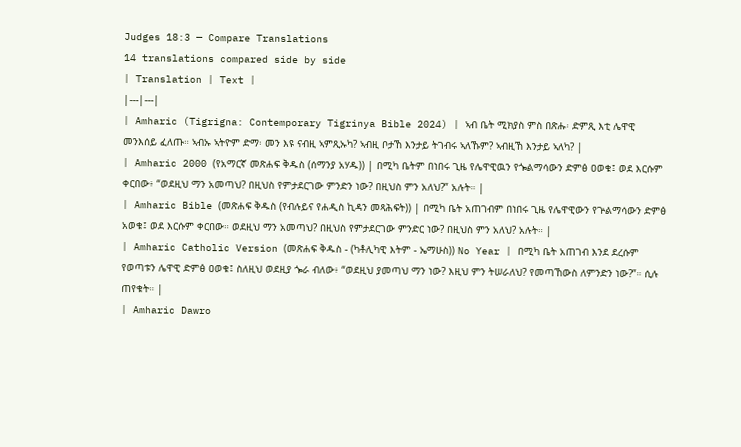Judges 18:3 — Compare Translations
14 translations compared side by side
| Translation | Text |
|---|---|
| Amharic (Tigrigna: Contemporary Tigrinya Bible 2024) | ኣብ ቤት ሚክያስ ምስ በጽሑ፡ ድምጺ እቲ ሌዋዊ መንእሰይ ፈለጡ። ኣብኡ ኣትዮም ድማ፡ መን እዩ ናብዚ ኣምጺኡካ? ኣብዚ ቦታኸ እንታይ ትገብሩ ኣለኹም? ኣብዚኸ እንታይ ኣለካ? |
| Amharic 2000 (የአማርኛ መጽሐፍ ቅዱስ (ሰማንያ አሃዱ)) | በሚካ ቤትም በነበሩ ጊዜ የሌዋዊዉን የጐልማሳውን ድምፅ ዐወቁ፤ ወደ እርሱም ቀርበው፥ “ወደዚህ ማን አመጣህ? በዚህስ የምታደርገው ምንድን ነው? በዚህስ ምን አለህ?” አሉት። |
| Amharic Bible (መጽሐፍ ቅዱስ (የብሉይና የሐዲስ ኪዳን መጻሕፍት)) | በሚካ ቤት አጠገብም በነበሩ ጊዜ የሌዋዊውን የጕልማሳውን ድምፅ አወቁ፤ ወደ እርሱም ቀርበው። ወደዚህ ማን አመጣህ? በዚህስ የምታደርገው ምንድር ነው? በዚህስ ምን አለህ? አሉት። |
| Amharic Catholic Version (መጽሐፍ ቅዱስ - (ካቶሊካዊ እትም - ኤማሁስ)) No Year | በሚካ ቤት አጠገብ እንደ ደረሱም የወጣቱን ሌዋዊ ድምፅ ዐወቁ፤ ስለዚህ ወደዚያ ጐራ ብለው፥ “ወደዚህ ያመጣህ ማን ነው? እዚህ ምን ትሠራለህ? የመጣኸውስ ለምንድን ነው?”። ሲሉ ጠየቁት። |
| Amharic Dawro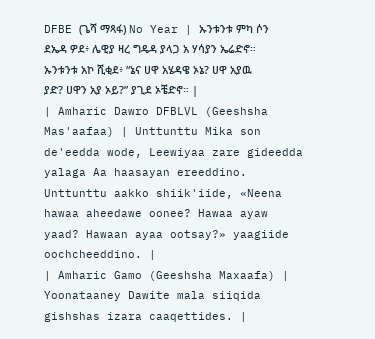DFBE (ጌሻ ማጻፋ) No Year | ኡንቱንቱ ምካ ሶን ደኤዳ ዎደ፥ ሌዊያ ዛረ ግዴዳ ያላጋ አ ሃሳያን ኤሬድኖ። ኡንቱንቱ አኮ ሺቂደ፥ “ኔና ሀዋ አሄዳዌ ኦኔ? ሀዋ አያዉ ያድ? ሀዋን አያ ኦይ?” ያጊደ ኦቼድኖ። |
| Amharic Dawro DFBLVL (Geeshsha Mas'aafaa) | Unttunttu Mika son de'eedda wode, Leewiyaa zare gideedda yalaga Aa haasayan ereeddino. Unttunttu aakko shiik'iide, «Neena hawaa aheedawe oonee? Hawaa ayaw yaad? Hawaan ayaa ootsay?» yaagiide oochcheeddino. |
| Amharic Gamo (Geeshsha Maxaafa) | Yoonataaney Dawite mala siiqida gishshas izara caaqettides. |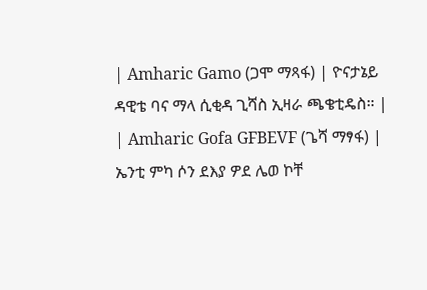| Amharic Gamo (ጋሞ ማጻፋ) | ዮናታኔይ ዳዊቴ ባና ማላ ሲቂዳ ጊሻስ ኢዛራ ጫቄቲዴስ። |
| Amharic Gofa GFBEVF (ጌሻ ማፃፋ) | ኤንቲ ምካ ሶን ደእያ ዎደ ሌወ ኮቸ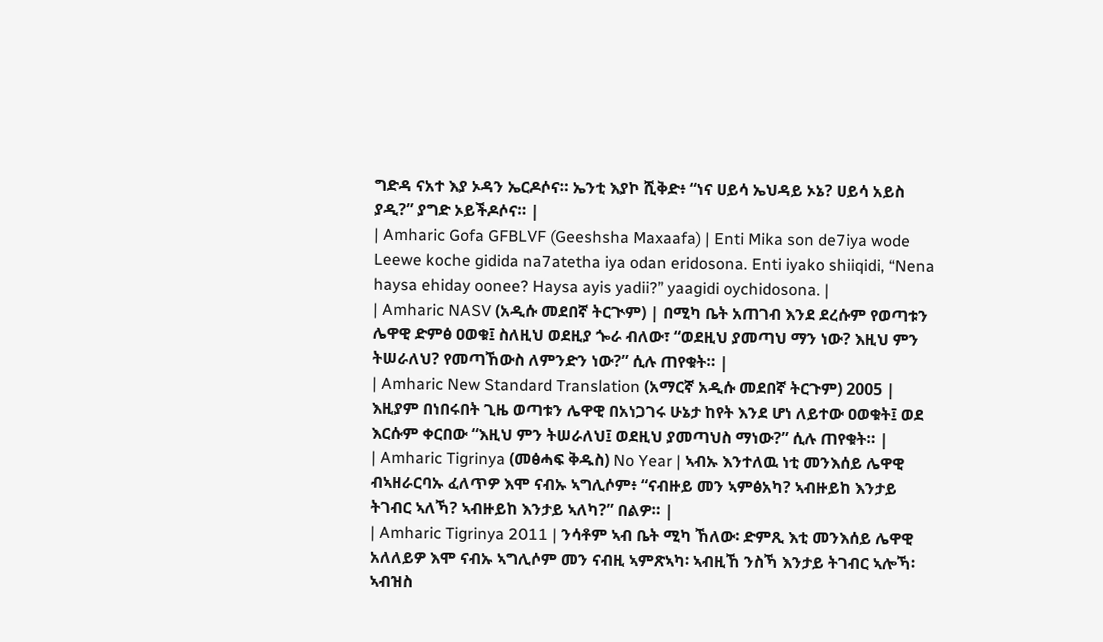ግድዳ ናአተ እያ ኦዳን ኤርዶሶና። ኤንቲ እያኮ ሺቅድ፥ “ነና ሀይሳ ኤህዳይ ኦኔ? ሀይሳ አይስ ያዲ?” ያግድ ኦይችዶሶና። |
| Amharic Gofa GFBLVF (Geeshsha Maxaafa) | Enti Mika son de7iya wode Leewe koche gidida na7atetha iya odan eridosona. Enti iyako shiiqidi, “Nena haysa ehiday oonee? Haysa ayis yadii?” yaagidi oychidosona. |
| Amharic NASV (አዲሱ መደበኛ ትርጒም) | በሚካ ቤት አጠገብ እንደ ደረሱም የወጣቱን ሌዋዊ ድምፅ ዐወቁ፤ ስለዚህ ወደዚያ ጐራ ብለው፣ “ወደዚህ ያመጣህ ማን ነው? እዚህ ምን ትሠራለህ? የመጣኸውስ ለምንድን ነው?” ሲሉ ጠየቁት። |
| Amharic New Standard Translation (አማርኛ አዲሱ መደበኛ ትርጉም) 2005 | እዚያም በነበሩበት ጊዜ ወጣቱን ሌዋዊ በአነጋገሩ ሁኔታ ከየት እንደ ሆነ ለይተው ዐወቁት፤ ወደ እርሱም ቀርበው “እዚህ ምን ትሠራለህ፤ ወደዚህ ያመጣህስ ማነው?” ሲሉ ጠየቁት። |
| Amharic Tigrinya (መፅሓፍ ቅዱስ) No Year | ኣብኡ እንተለዉ ነቲ መንእሰይ ሌዋዊ ብኣዘራርባኡ ፈለጥዎ እሞ ናብኡ ኣግሊሶም፥ “ናብዙይ መን ኣምፅአካ? ኣብዙይከ እንታይ ትገብር ኣለኻ? ኣብዙይከ እንታይ ኣለካ?” በልዎ። |
| Amharic Tigrinya 2011 | ንሳቶም ኣብ ቤት ሚካ ኸለው፡ ድምጺ እቲ መንእሰይ ሌዋዊ አለለይዎ እሞ ናብኡ ኣግሊሶም መን ናብዚ ኣምጽኣካ፡ ኣብዚኸ ንስኻ እንታይ ትገብር ኣሎኻ፡ ኣብዝስ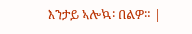እንታይ ኣሎኳ፡ በልዎ። |